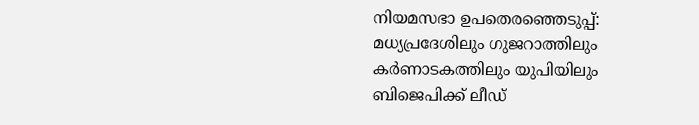നിയമസഭാ ഉപതെരഞ്ഞെടുപ്പ്: മധ്യപ്രദേശിലും ഗുജറാത്തിലും കർണാടകത്തിലും യുപിയിലും ബിജെപിക്ക് ലീഡ്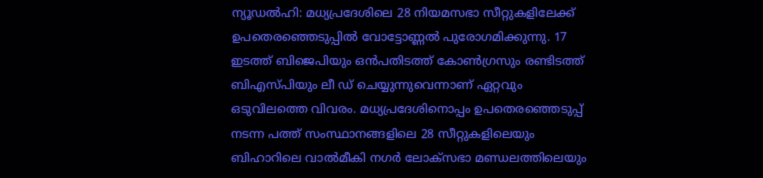ന്യൂഡൽഹി: മധ്യപ്രദേശിലെ 28 നിയമസഭാ സീറ്റുകളിലേക്ക് ഉപതെരഞ്ഞെടുപ്പിൽ വോട്ടോണ്ണൽ പുരോഗമിക്കുന്നു. 17 ഇടത്ത് ബിജെപിയും ഒൻപതിടത്ത് കോൺഗ്രസും രണ്ടിടത്ത് ബിഎസ്പിയും ലീ ഡ് ചെയ്യുന്നുവെന്നാണ് ഏറ്റവും ഒടുവിലത്തെ വിവരം. മധ്യപ്രദേശിനൊപ്പം ഉപതെര‍ഞ്ഞെടുപ്പ് നടന്ന പത്ത് സംസ്ഥാനങ്ങളിലെ 28 സീറ്റുകളിലെയും ബിഹാറിലെ വാല്‍മീകി നഗര്‍ ലോക്സഭാ മണ്ഡലത്തിലെയും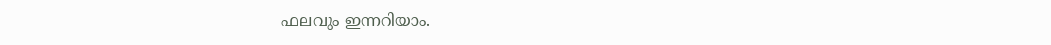ഫലവും ഇന്നറിയാം.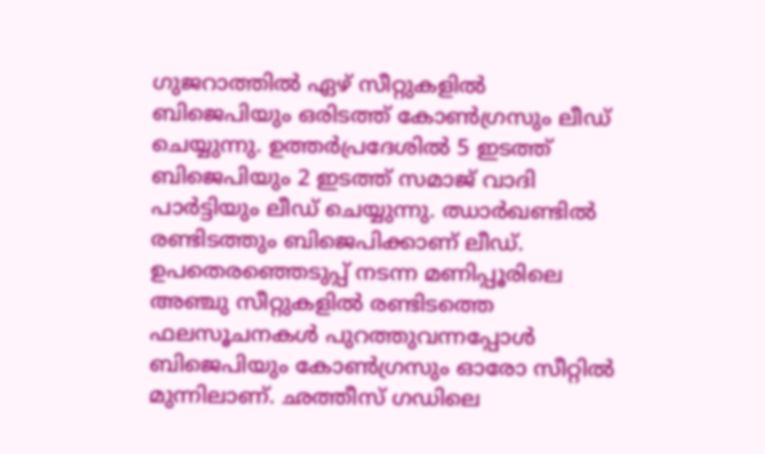ഗുജറാത്തിൽ ഏഴ് സീറ്റുകളിൽ ബിജെപിയും ഒരിടത്ത് കോൺഗ്രസും ലീഡ് ചെയ്യുന്നു. ഉത്തർപ്രദേശിൽ 5 ഇടത്ത് ബിജെപിയും 2 ഇടത്ത് സമാജ് വാദി പാർട്ടിയും ലീഡ് ചെയ്യുന്നു. ഝാർഖണ്ടിൽ രണ്ടിടത്തും ബിജെപിക്കാണ് ലീഡ്. ഉപതെരഞ്ഞെടുപ്പ് നടന്ന മണിപ്പൂരിലെ അഞ്ചു സീറ്റുകളിൽ രണ്ടിടത്തെ ഫലസൂചനകൾ പുറത്തുവന്നപ്പോൾ ബിജെപിയും കോൺഗ്രസും ഓരോ സീറ്റിൽ മുന്നിലാണ്. ഛത്തീസ് ഗഡിലെ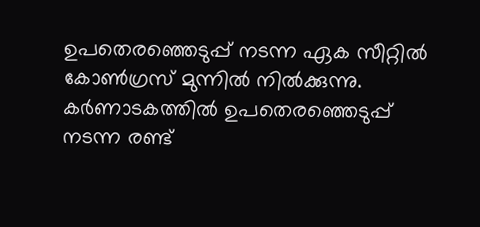ഉപതെരഞ്ഞെടുപ്പ് നടന്ന ഏക സീറ്റിൽ കോൺഗ്രസ് മുന്നിൽ നിൽക്കുന്നു. കർണാടകത്തിൽ ഉപതെരഞ്ഞെടുപ്പ് നടന്ന രണ്ട്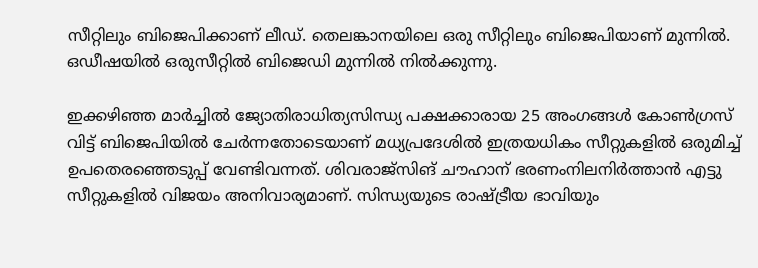സീറ്റിലും ബിജെപിക്കാണ് ലീഡ്. തെലങ്കാനയിലെ ഒരു സീറ്റിലും ബിജെപിയാണ് മുന്നിൽ. ഒഡീഷയിൽ ഒരുസീറ്റിൽ ബിജെഡി മുന്നിൽ നിൽക്കുന്നു.

ഇക്കഴിഞ്ഞ മാര്‍ച്ചില്‍ ജ്യോതിരാധിത്യസിന്ധ്യ പക്ഷക്കാരായ 25 അംഗങ്ങള്‍ കോണ്‍ഗ്രസ് വിട്ട് ബിജെപിയില്‍ ചേര്‍ന്നതോടെയാണ് മധ്യപ്രദേശില്‍ ഇത്രയധികം സീറ്റുകളില്‍ ഒരുമിച്ച് ഉപതെരഞ്ഞെടുപ്പ് വേണ്ടിവന്നത്. ശിവരാജ്സിങ് ചൗഹാന് ഭരണംനിലനിര്‍ത്താന്‍ എട്ടു സീറ്റുകളില്‍ വിജയം അനിവാര്യമാണ്. സിന്ധ്യയുടെ രാഷ്ട്രീയ ഭാവിയും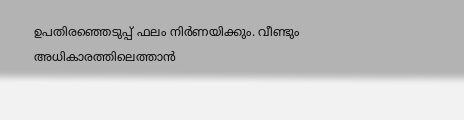ഉപതിരഞ്ഞെടുപ്പ് ഫലം നിര്‍ണയിക്കും. വീണ്ടും അധികാരത്തിലെത്താന്‍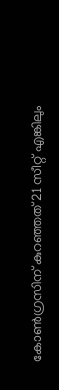കോണ്‍ഗ്രസിന് കുറഞ്ഞത് 21 സീറ്റ് എങ്കിലും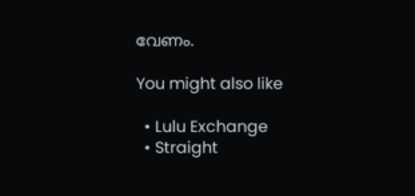വേണം.

You might also like

  • Lulu Exchange
  • Straight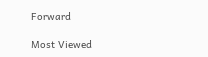Forward

Most Viewed